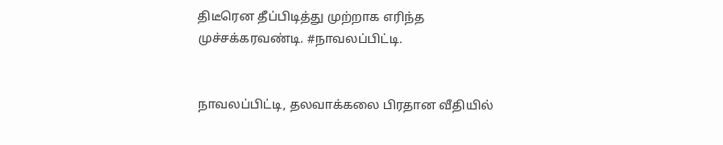திடீரென தீப்பிடித்து முற்றாக எரிந்த முச்சக்கரவண்டி. #நாவலப்பிட்டி.


நாவலப்பிட்டி, தலவாக்கலை பிரதான வீதியில்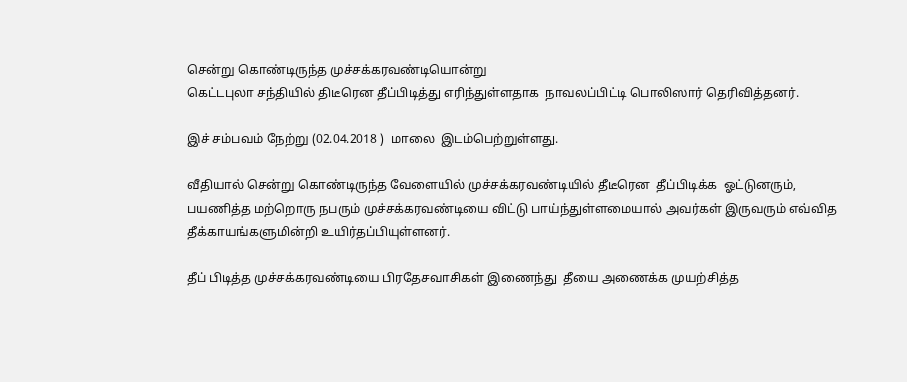சென்று கொண்டிருந்த முச்சக்கரவண்டியொன்று
கெட்டபுலா சந்தியில் திடீரென தீப்பிடித்து எரிந்துள்ளதாக  நாவலப்பிட்டி பொலிஸார் தெரிவித்தனர்.

இச் சம்பவம் நேற்று (02.04.2018 )  மாலை  இடம்பெற்றுள்ளது.

வீதியால் சென்று கொண்டிருந்த வேளையில் முச்சக்கரவண்டியில் தீடீரென  தீப்பிடிக்க  ஓட்டுனரும், பயணித்த மற்றொரு நபரும் முச்சக்கரவண்டியை விட்டு பாய்ந்துள்ளமையால் அவர்கள் இருவரும் எவ்வித தீக்காயங்களுமின்றி உயிர்தப்பியுள்ளனர்.

தீப் பிடித்த முச்சக்கரவண்டியை பிரதேசவாசிகள் இணைந்து  தீயை அணைக்க முயற்சித்த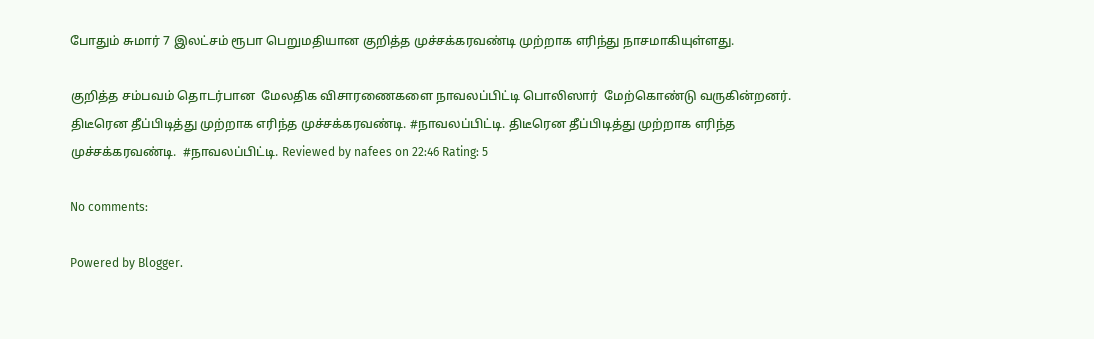போதும் சுமார் 7 இலட்சம் ரூபா பெறுமதியான குறித்த முச்சக்கரவண்டி முற்றாக எரிந்து நாசமாகியுள்ளது.

குறித்த சம்பவம் தொடர்பான  மேலதிக விசாரணைகளை நாவலப்பிட்டி பொலிஸார்  மேற்கொண்டு வருகின்றனர்.
திடீரென தீப்பிடித்து முற்றாக எரிந்த முச்சக்கரவண்டி. #நாவலப்பிட்டி. திடீரென தீப்பிடித்து முற்றாக எரிந்த முச்சக்கரவண்டி.  #நாவலப்பிட்டி. Reviewed by nafees on 22:46 Rating: 5

No comments:

Powered by Blogger.